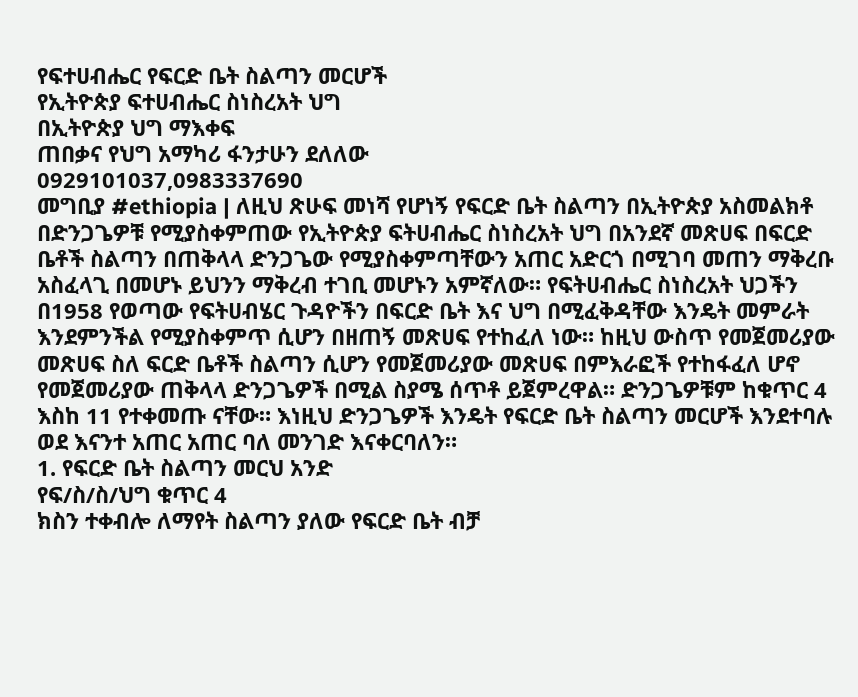የፍተሀብሔር የፍርድ ቤት ስልጣን መርሆች
የኢትዮጵያ ፍተሀብሔር ስነስረአት ህግ
በኢትዮጵያ ህግ ማእቀፍ
ጠበቃና የህግ አማካሪ ፋንታሁን ደለለው
0929101037,0983337690
መግቢያ #ethiopia | ለዚህ ጽሁፍ መነሻ የሆነኝ የፍርድ ቤት ስልጣን በኢትዮጵያ አስመልክቶ በድንጋጌዎቹ የሚያስቀምጠው የኢትዮጵያ ፍትሀብሔር ስነስረአት ህግ በአንደኛ መጽሀፍ በፍርድ ቤቶች ስልጣን በጠቅላላ ድንጋጌው የሚያስቀምጣቸውን አጠር አድርጎ በሚገባ መጠን ማቅረቡ አስፈላጊ በመሆኑ ይህንን ማቅረብ ተገቢ መሆኑን አምኛለው። የፍትሀብሔር ስነስረአት ህጋችን በ1958 የወጣው የፍትሀብሄር ጉዳዮችን በፍርድ ቤት እና ህግ በሚፈቅዳቸው እንዴት መምራት እንደምንችል የሚያስቀምጥ ሲሆን በዘጠኝ መጽሀፍ የተከፈለ ነው። ከዚህ ውስጥ የመጀመሪያው መጽሀፍ ስለ ፍርድ ቤቶች ስልጣን ሲሆን የመጀመሪያው መጽሀፍ በምእራፎች የተከፋፈለ ሆኖ የመጀመሪያው ጠቅላላ ድንጋጌዎች በሚል ስያሜ ሰጥቶ ይጀምረዋል። ድንጋጌዎቹም ከቁጥር 4 እስከ 11 የተቀመጡ ናቸው። እነዚህ ድንጋጌዎች እንዴት የፍርድ ቤት ስልጣን መርሆች እንደተባሉ ወደ እናንተ አጠር አጠር ባለ መንገድ እናቀርባለን።
1. የፍርድ ቤት ስልጣን መርህ አንድ
የፍ/ስ/ስ/ህግ ቁጥር 4
ክስን ተቀብሎ ለማየት ስልጣን ያለው የፍርድ ቤት ብቻ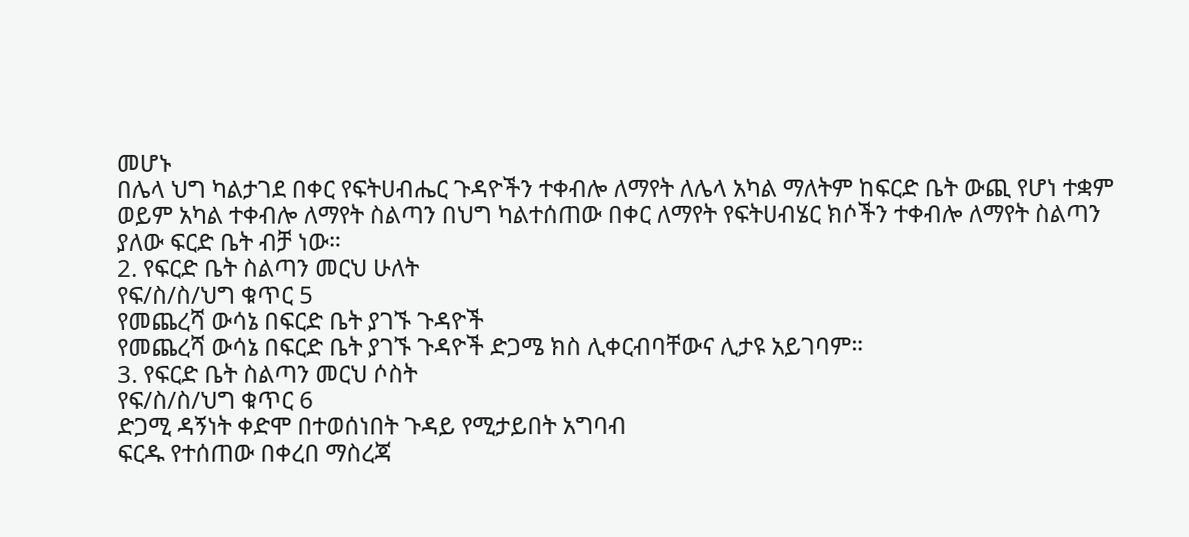መሆኑ
በሌላ ህግ ካልታገደ በቀር የፍትሀብሔር ጉዳዮችን ተቀብሎ ለማየት ለሌላ አካል ማለትም ከፍርድ ቤት ውጪ የሆነ ተቋም ወይም አካል ተቀብሎ ለማየት ስልጣን በህግ ካልተሰጠው በቀር ለማየት የፍትሀብሄር ክሶችን ተቀብሎ ለማየት ስልጣን ያለው ፍርድ ቤት ብቻ ነው።
2. የፍርድ ቤት ስልጣን መርህ ሁለት
የፍ/ስ/ስ/ህግ ቁጥር 5
የመጨረሻ ውሳኔ በፍርድ ቤት ያገኙ ጉዳዮች
የመጨረሻ ውሳኔ በፍርድ ቤት ያገኙ ጉዳዮች ድጋሜ ክስ ሊቀርብባቸውና ሊታዩ አይገባም።
3. የፍርድ ቤት ስልጣን መርህ ሶስት
የፍ/ስ/ስ/ህግ ቁጥር 6
ድጋሚ ዳኝነት ቀድሞ በተወሰነበት ጉዳይ የሚታይበት አግባብ
ፍርዱ የተሰጠው በቀረበ ማስረጃ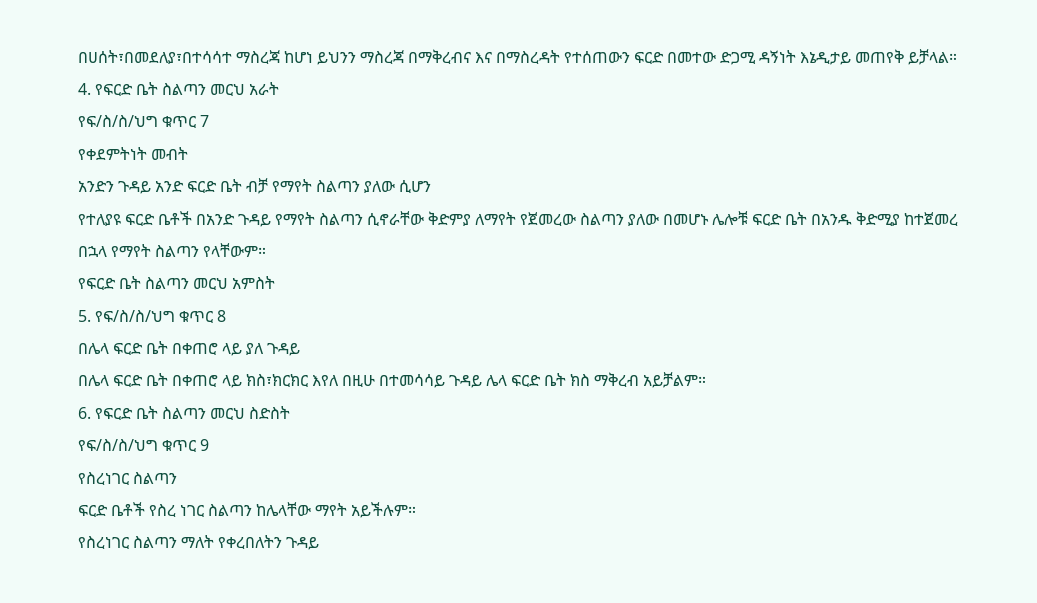በሀሰት፣በመደለያ፣በተሳሳተ ማስረጃ ከሆነ ይህንን ማስረጃ በማቅረብና እና በማስረዳት የተሰጠውን ፍርድ በመተው ድጋሚ ዳኝነት እኔዲታይ መጠየቅ ይቻላል።
4. የፍርድ ቤት ስልጣን መርህ አራት
የፍ/ስ/ስ/ህግ ቁጥር 7
የቀደምትነት መብት
አንድን ጉዳይ አንድ ፍርድ ቤት ብቻ የማየት ስልጣን ያለው ሲሆን
የተለያዩ ፍርድ ቤቶች በአንድ ጉዳይ የማየት ስልጣን ሲኖራቸው ቅድምያ ለማየት የጀመረው ስልጣን ያለው በመሆኑ ሌሎቹ ፍርድ ቤት በአንዱ ቅድሚያ ከተጀመረ በኋላ የማየት ስልጣን የላቸውም።
የፍርድ ቤት ስልጣን መርህ አምስት
5. የፍ/ስ/ስ/ህግ ቁጥር 8
በሌላ ፍርድ ቤት በቀጠሮ ላይ ያለ ጉዳይ
በሌላ ፍርድ ቤት በቀጠሮ ላይ ክስ፣ክርክር እየለ በዚሁ በተመሳሳይ ጉዳይ ሌላ ፍርድ ቤት ክስ ማቅረብ አይቻልም።
6. የፍርድ ቤት ስልጣን መርህ ስድስት
የፍ/ስ/ስ/ህግ ቁጥር 9
የስረነገር ስልጣን
ፍርድ ቤቶች የስረ ነገር ስልጣን ከሌላቸው ማየት አይችሉም።
የስረነገር ስልጣን ማለት የቀረበለትን ጉዳይ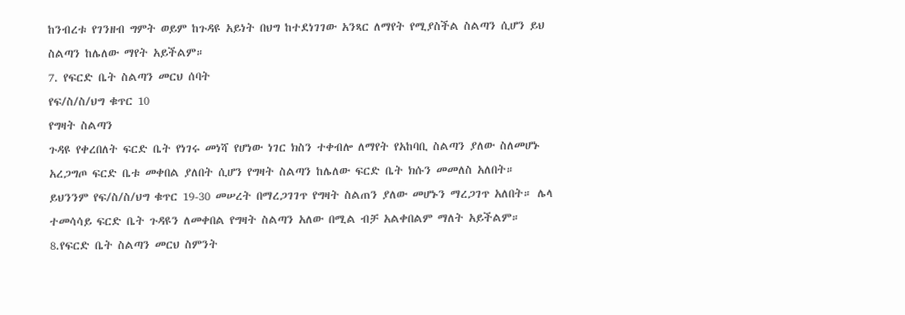ከንብረቱ የገንዘብ ግምት ወይም ከጉዳዩ አይነት በህግ ከተደነገገው አንጻር ለማየት የሚያስችል ስልጣን ሲሆን ይህ ስልጣን ከሌለው ማየት አይችልም።
7. የፍርድ ቤት ስልጣን መርህ ሰባት
የፍ/ስ/ስ/ህግ ቁጥር 10
የግዛት ስልጣን
ጉዳዩ የቀረበለት ፍርድ ቤት የነገሩ መነሻ የሆነው ነገር ክስን ተቀብሎ ለማየት የአከባቢ ስልጣን ያለው ስለመሆኑ አረጋግጦ ፍርድ ቤቱ መቀበል ያለበት ሲሆን የግዛት ስልጣን ከሌለው ፍርድ ቤት ክሱን መመለስ አለበት። ይህንንም የፍ/ስ/ስ/ህግ ቁጥር 19-30 መሠረት በማረጋገገጥ የግዛት ስልጠን ያለው መሆኑን ማረጋገጥ አለበት። ሌላ ተመሳሳይ ፍርድ ቤት ጉዳዩን ለመቀበል የግዛት ስልጣን አለው በሚል ብቻ አልቀበልም ማለት አይችልም።
8.የፍርድ ቤት ስልጣን መርህ ስምንት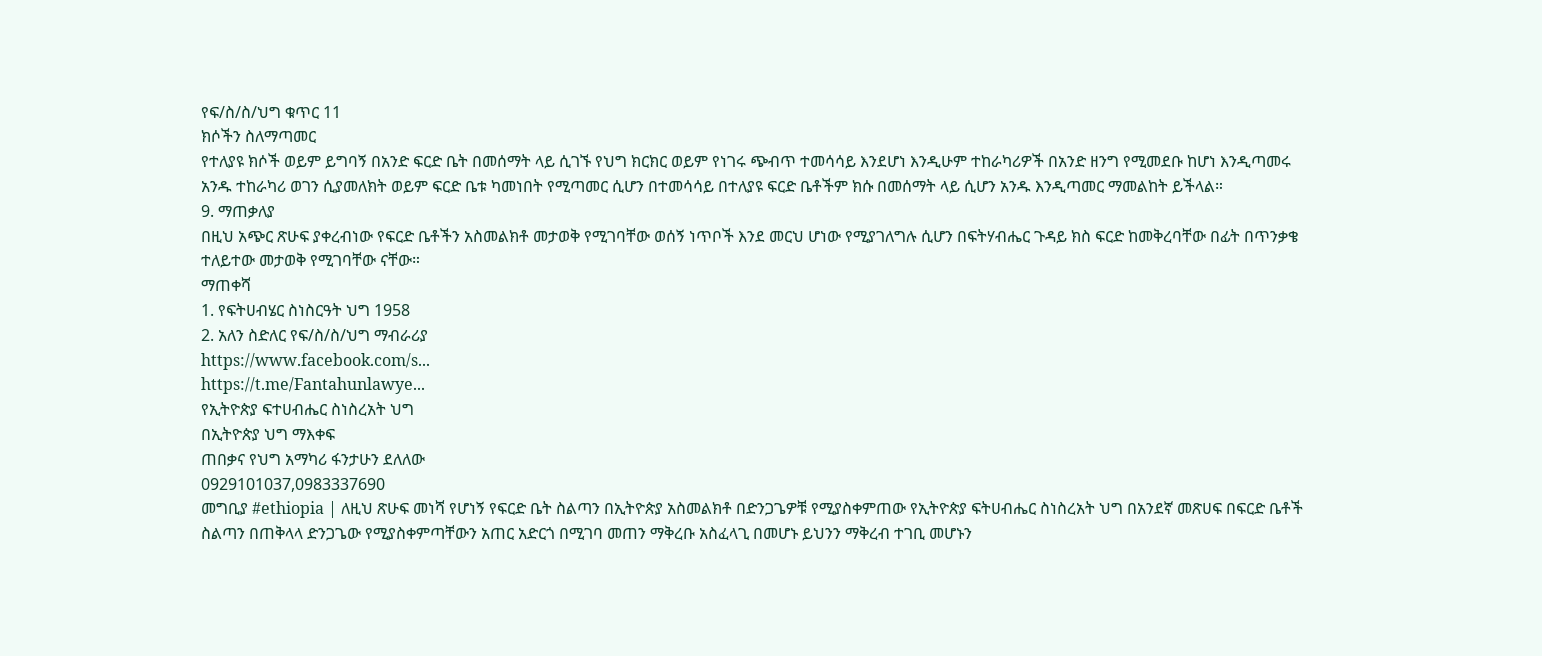የፍ/ስ/ስ/ህግ ቁጥር 11
ክሶችን ስለማጣመር
የተለያዩ ክሶች ወይም ይግባኝ በአንድ ፍርድ ቤት በመሰማት ላይ ሲገኙ የህግ ክርክር ወይም የነገሩ ጭብጥ ተመሳሳይ እንደሆነ እንዲሁም ተከራካሪዎች በአንድ ዘንግ የሚመደቡ ከሆነ እንዲጣመሩ አንዱ ተከራካሪ ወገን ሲያመለክት ወይም ፍርድ ቤቱ ካመነበት የሚጣመር ሲሆን በተመሳሳይ በተለያዩ ፍርድ ቤቶችም ክሱ በመሰማት ላይ ሲሆን አንዱ እንዲጣመር ማመልከት ይችላል።
9. ማጠቃለያ
በዚህ አጭር ጽሁፍ ያቀረብነው የፍርድ ቤቶችን አስመልክቶ መታወቅ የሚገባቸው ወሰኝ ነጥቦች እንደ መርህ ሆነው የሚያገለግሉ ሲሆን በፍትሃብሔር ጉዳይ ክስ ፍርድ ከመቅረባቸው በፊት በጥንቃቄ ተለይተው መታወቅ የሚገባቸው ናቸው።
ማጠቀሻ
1. የፍትሀብሄር ስነስርዓት ህግ 1958
2. አለን ስድለር የፍ/ስ/ስ/ህግ ማብራሪያ
https://www.facebook.com/s...
https://t.me/Fantahunlawye...
የኢትዮጵያ ፍተሀብሔር ስነስረአት ህግ
በኢትዮጵያ ህግ ማእቀፍ
ጠበቃና የህግ አማካሪ ፋንታሁን ደለለው
0929101037,0983337690
መግቢያ #ethiopia | ለዚህ ጽሁፍ መነሻ የሆነኝ የፍርድ ቤት ስልጣን በኢትዮጵያ አስመልክቶ በድንጋጌዎቹ የሚያስቀምጠው የኢትዮጵያ ፍትሀብሔር ስነስረአት ህግ በአንደኛ መጽሀፍ በፍርድ ቤቶች ስልጣን በጠቅላላ ድንጋጌው የሚያስቀምጣቸውን አጠር አድርጎ በሚገባ መጠን ማቅረቡ አስፈላጊ በመሆኑ ይህንን ማቅረብ ተገቢ መሆኑን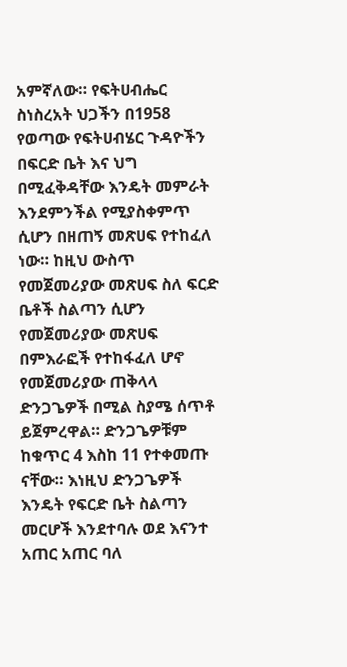አምኛለው። የፍትሀብሔር ስነስረአት ህጋችን በ1958 የወጣው የፍትሀብሄር ጉዳዮችን በፍርድ ቤት እና ህግ በሚፈቅዳቸው እንዴት መምራት እንደምንችል የሚያስቀምጥ ሲሆን በዘጠኝ መጽሀፍ የተከፈለ ነው። ከዚህ ውስጥ የመጀመሪያው መጽሀፍ ስለ ፍርድ ቤቶች ስልጣን ሲሆን የመጀመሪያው መጽሀፍ በምእራፎች የተከፋፈለ ሆኖ የመጀመሪያው ጠቅላላ ድንጋጌዎች በሚል ስያሜ ሰጥቶ ይጀምረዋል። ድንጋጌዎቹም ከቁጥር 4 እስከ 11 የተቀመጡ ናቸው። እነዚህ ድንጋጌዎች እንዴት የፍርድ ቤት ስልጣን መርሆች እንደተባሉ ወደ እናንተ አጠር አጠር ባለ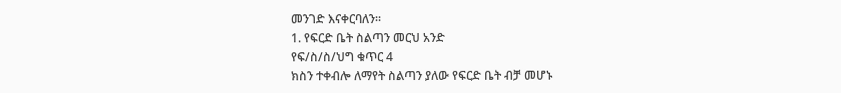መንገድ እናቀርባለን።
1. የፍርድ ቤት ስልጣን መርህ አንድ
የፍ/ስ/ስ/ህግ ቁጥር 4
ክስን ተቀብሎ ለማየት ስልጣን ያለው የፍርድ ቤት ብቻ መሆኑ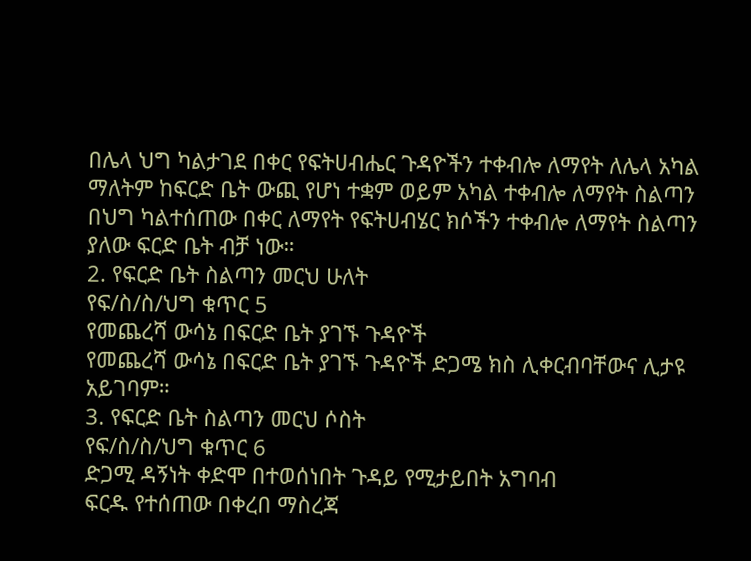በሌላ ህግ ካልታገደ በቀር የፍትሀብሔር ጉዳዮችን ተቀብሎ ለማየት ለሌላ አካል ማለትም ከፍርድ ቤት ውጪ የሆነ ተቋም ወይም አካል ተቀብሎ ለማየት ስልጣን በህግ ካልተሰጠው በቀር ለማየት የፍትሀብሄር ክሶችን ተቀብሎ ለማየት ስልጣን ያለው ፍርድ ቤት ብቻ ነው።
2. የፍርድ ቤት ስልጣን መርህ ሁለት
የፍ/ስ/ስ/ህግ ቁጥር 5
የመጨረሻ ውሳኔ በፍርድ ቤት ያገኙ ጉዳዮች
የመጨረሻ ውሳኔ በፍርድ ቤት ያገኙ ጉዳዮች ድጋሜ ክስ ሊቀርብባቸውና ሊታዩ አይገባም።
3. የፍርድ ቤት ስልጣን መርህ ሶስት
የፍ/ስ/ስ/ህግ ቁጥር 6
ድጋሚ ዳኝነት ቀድሞ በተወሰነበት ጉዳይ የሚታይበት አግባብ
ፍርዱ የተሰጠው በቀረበ ማስረጃ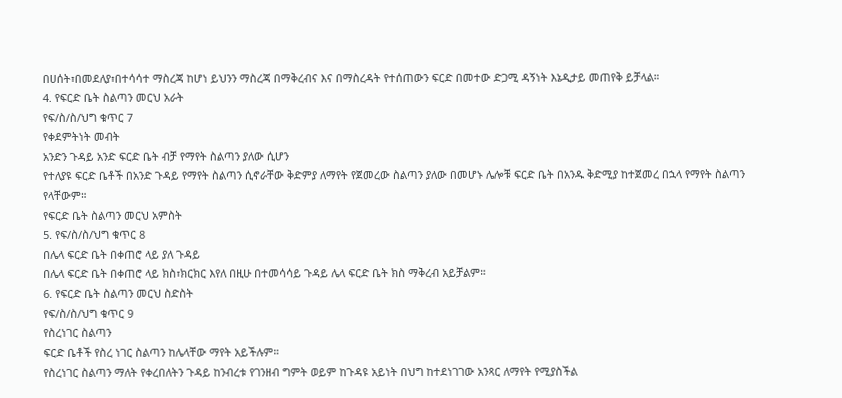በሀሰት፣በመደለያ፣በተሳሳተ ማስረጃ ከሆነ ይህንን ማስረጃ በማቅረብና እና በማስረዳት የተሰጠውን ፍርድ በመተው ድጋሚ ዳኝነት እኔዲታይ መጠየቅ ይቻላል።
4. የፍርድ ቤት ስልጣን መርህ አራት
የፍ/ስ/ስ/ህግ ቁጥር 7
የቀደምትነት መብት
አንድን ጉዳይ አንድ ፍርድ ቤት ብቻ የማየት ስልጣን ያለው ሲሆን
የተለያዩ ፍርድ ቤቶች በአንድ ጉዳይ የማየት ስልጣን ሲኖራቸው ቅድምያ ለማየት የጀመረው ስልጣን ያለው በመሆኑ ሌሎቹ ፍርድ ቤት በአንዱ ቅድሚያ ከተጀመረ በኋላ የማየት ስልጣን የላቸውም።
የፍርድ ቤት ስልጣን መርህ አምስት
5. የፍ/ስ/ስ/ህግ ቁጥር 8
በሌላ ፍርድ ቤት በቀጠሮ ላይ ያለ ጉዳይ
በሌላ ፍርድ ቤት በቀጠሮ ላይ ክስ፣ክርክር እየለ በዚሁ በተመሳሳይ ጉዳይ ሌላ ፍርድ ቤት ክስ ማቅረብ አይቻልም።
6. የፍርድ ቤት ስልጣን መርህ ስድስት
የፍ/ስ/ስ/ህግ ቁጥር 9
የስረነገር ስልጣን
ፍርድ ቤቶች የስረ ነገር ስልጣን ከሌላቸው ማየት አይችሉም።
የስረነገር ስልጣን ማለት የቀረበለትን ጉዳይ ከንብረቱ የገንዘብ ግምት ወይም ከጉዳዩ አይነት በህግ ከተደነገገው አንጻር ለማየት የሚያስችል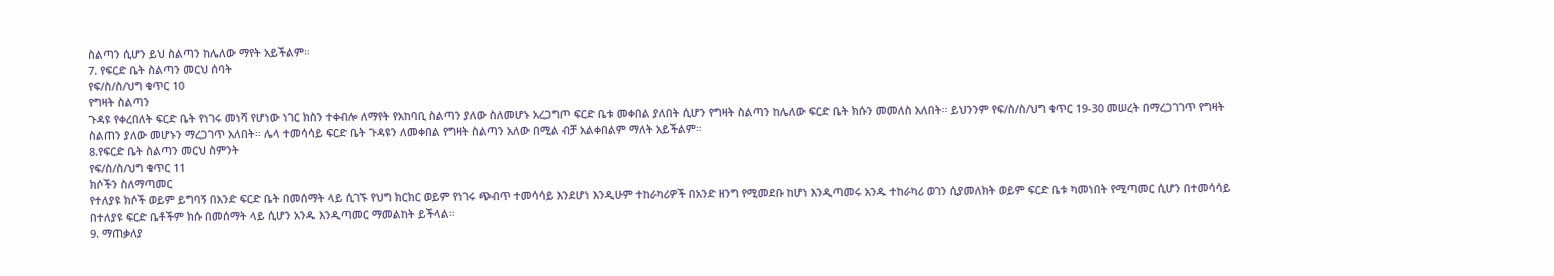ስልጣን ሲሆን ይህ ስልጣን ከሌለው ማየት አይችልም።
7. የፍርድ ቤት ስልጣን መርህ ሰባት
የፍ/ስ/ስ/ህግ ቁጥር 10
የግዛት ስልጣን
ጉዳዩ የቀረበለት ፍርድ ቤት የነገሩ መነሻ የሆነው ነገር ክስን ተቀብሎ ለማየት የአከባቢ ስልጣን ያለው ስለመሆኑ አረጋግጦ ፍርድ ቤቱ መቀበል ያለበት ሲሆን የግዛት ስልጣን ከሌለው ፍርድ ቤት ክሱን መመለስ አለበት። ይህንንም የፍ/ስ/ስ/ህግ ቁጥር 19-30 መሠረት በማረጋገገጥ የግዛት ስልጠን ያለው መሆኑን ማረጋገጥ አለበት። ሌላ ተመሳሳይ ፍርድ ቤት ጉዳዩን ለመቀበል የግዛት ስልጣን አለው በሚል ብቻ አልቀበልም ማለት አይችልም።
8.የፍርድ ቤት ስልጣን መርህ ስምንት
የፍ/ስ/ስ/ህግ ቁጥር 11
ክሶችን ስለማጣመር
የተለያዩ ክሶች ወይም ይግባኝ በአንድ ፍርድ ቤት በመሰማት ላይ ሲገኙ የህግ ክርክር ወይም የነገሩ ጭብጥ ተመሳሳይ እንደሆነ እንዲሁም ተከራካሪዎች በአንድ ዘንግ የሚመደቡ ከሆነ እንዲጣመሩ አንዱ ተከራካሪ ወገን ሲያመለክት ወይም ፍርድ ቤቱ ካመነበት የሚጣመር ሲሆን በተመሳሳይ በተለያዩ ፍርድ ቤቶችም ክሱ በመሰማት ላይ ሲሆን አንዱ እንዲጣመር ማመልከት ይችላል።
9. ማጠቃለያ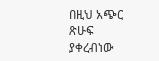በዚህ አጭር ጽሁፍ ያቀረብነው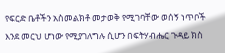የፍርድ ቤቶችን አስመልክቶ መታወቅ የሚገባቸው ወሰኝ ነጥቦች እንደ መርህ ሆነው የሚያገለግሉ ሲሆን በፍትሃብሔር ጉዳይ ክስ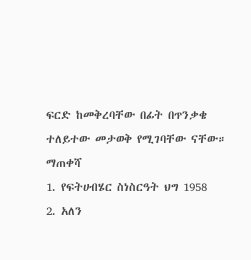ፍርድ ከመቅረባቸው በፊት በጥንቃቄ ተለይተው መታወቅ የሚገባቸው ናቸው።
ማጠቀሻ
1. የፍትሀብሄር ስነስርዓት ህግ 1958
2. አለን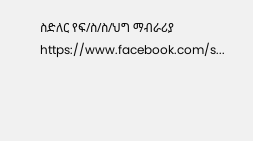ስድለር የፍ/ስ/ስ/ህግ ማብራሪያ
https://www.facebook.com/s...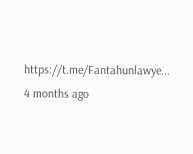https://t.me/Fantahunlawye...
4 months ago